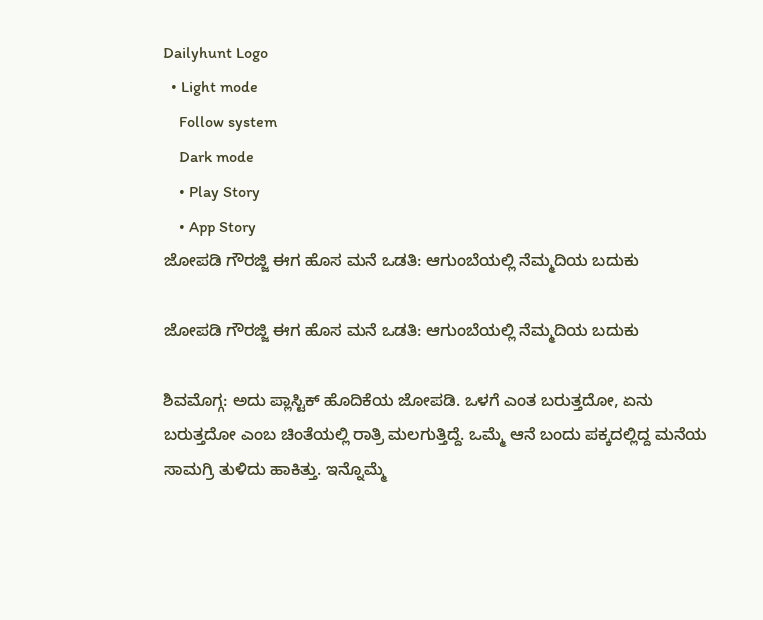Dailyhunt Logo
  • Light mode
    Follow system
    Dark mode
    • Play Story
    • App Story
ಜೋಪಡಿ ಗೌರಜ್ಜಿ ಈಗ ಹೊಸ ಮನೆ ಒಡತಿ: ಆಗುಂಬೆಯಲ್ಲಿ ನೆಮ್ಮದಿಯ ಬದುಕು

ಜೋಪಡಿ ಗೌರಜ್ಜಿ ಈಗ ಹೊಸ ಮನೆ ಒಡತಿ: ಆಗುಂಬೆಯಲ್ಲಿ ನೆಮ್ಮದಿಯ ಬದುಕು

ಶಿವಮೊಗ್ಗ: ಅದು ಪ್ಲಾಸ್ಟಿಕ್‌ ಹೊದಿಕೆಯ ಜೋಪಡಿ. ಒಳಗೆ ಎಂತ ಬರುತ್ತದೋ, ಏನು ಬರುತ್ತದೋ ಎಂಬ ಚಿಂತೆಯಲ್ಲಿ ರಾತ್ರಿ ಮಲಗುತ್ತಿದ್ದೆ. ಒಮ್ಮೆ ಆನೆ ಬಂದು ಪಕ್ಕದಲ್ಲಿದ್ದ ಮನೆಯ ಸಾಮಗ್ರಿ ತುಳಿದು ಹಾಕಿತ್ತು. ಇನ್ನೊಮ್ಮೆ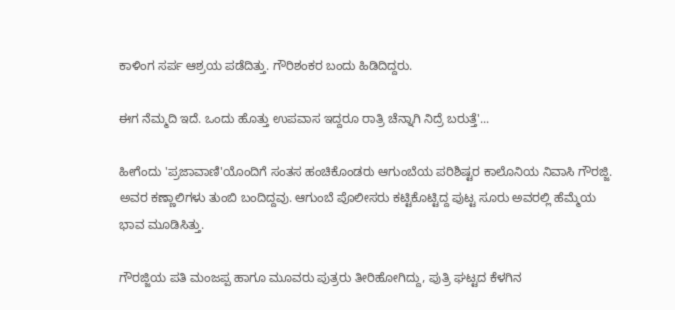ಕಾಳಿಂಗ ಸರ್ಪ ಆಶ್ರಯ ಪಡೆದಿತ್ತು. ಗೌರಿಶಂಕರ ಬಂದು ಹಿಡಿದಿದ್ದರು.

ಈಗ ನೆಮ್ಮದಿ ಇದೆ. ಒಂದು ಹೊತ್ತು ಉಪವಾಸ ಇದ್ದರೂ ರಾತ್ರಿ ಚೆನ್ನಾಗಿ ನಿದ್ರೆ ಬರುತ್ತೆ'...

ಹೀಗೆಂದು 'ಪ್ರಜಾವಾಣಿ'ಯೊಂದಿಗೆ ಸಂತಸ ಹಂಚಿಕೊಂಡರು ಆಗುಂಬೆಯ ಪರಿಶಿಷ್ಟರ ಕಾಲೊನಿಯ ನಿವಾಸಿ ಗೌರಜ್ಜಿ. ಅವರ ಕಣ್ಣಾಲಿಗಳು ತುಂಬಿ ಬಂದಿದ್ದವು. ಆಗುಂಬೆ ಪೊಲೀಸರು ಕಟ್ಟಿಕೊಟ್ಟಿದ್ದ ಪುಟ್ಟ ಸೂರು ಅವರಲ್ಲಿ ಹೆಮ್ಮೆಯ ಭಾವ ಮೂಡಿಸಿತ್ತು.

ಗೌರಜ್ಜಿಯ ಪತಿ ಮಂಜಪ್ಪ ಹಾಗೂ ಮೂವರು ಪುತ್ರರು ತೀರಿಹೋಗಿದ್ದು, ಪುತ್ರಿ ಘಟ್ಟದ ಕೆಳಗಿನ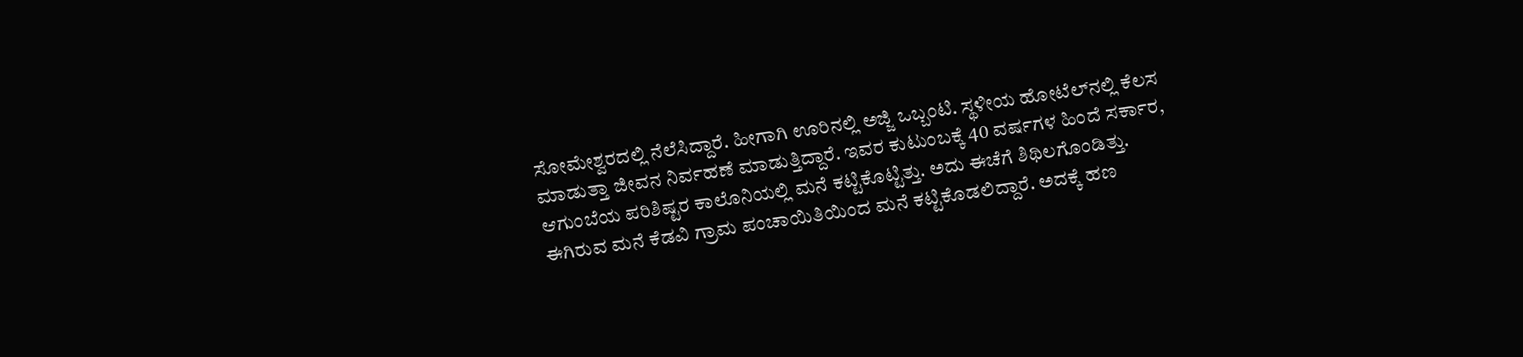ಸೋಮೇಶ್ವರದಲ್ಲಿ ನೆಲೆಸಿದ್ದಾರೆ. ಹೀಗಾಗಿ ಊರಿನಲ್ಲಿ ಅಜ್ಜಿ ಒಬ್ಬಂಟಿ. ಸ್ಥಳೀಯ ಹೋಟೆಲ್‌ನಲ್ಲಿ ಕೆಲಸ ಮಾಡುತ್ತಾ ಜೀವನ ನಿರ್ವಹಣೆ ಮಾಡುತ್ತಿದ್ದಾರೆ. ಇವರ ಕುಟುಂಬಕ್ಕೆ 40 ವರ್ಷಗಳ ಹಿಂದೆ ಸರ್ಕಾರ, ಆಗುಂಬೆಯ ಪರಿಶಿಷ್ಟರ ಕಾಲೊನಿಯಲ್ಲಿ ಮನೆ ಕಟ್ಟಿಕೊಟ್ಟಿತ್ತು. ಅದು ಈಚೆಗೆ ಶಿಥಿಲಗೊಂಡಿತ್ತು. ಈಗಿರುವ ಮನೆ ಕೆಡವಿ ಗ್ರಾಮ ಪಂಚಾಯಿತಿಯಿಂದ ಮನೆ ಕಟ್ಟಿಕೊಡಲಿದ್ದಾರೆ. ಅದಕ್ಕೆ ಹಣ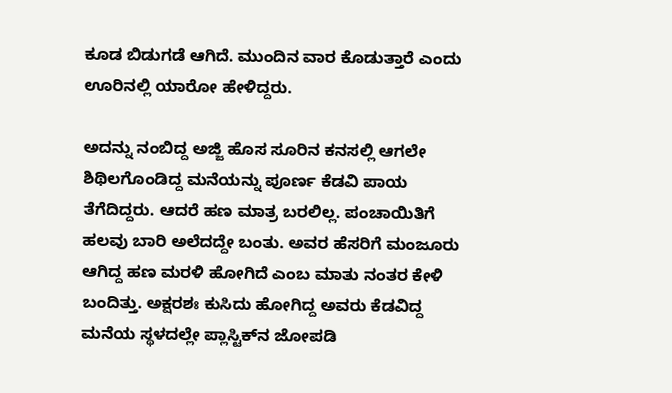ಕೂಡ ಬಿಡುಗಡೆ ಆಗಿದೆ. ಮುಂದಿನ ವಾರ ಕೊಡುತ್ತಾರೆ ಎಂದು ಊರಿನಲ್ಲಿ ಯಾರೋ ಹೇಳಿದ್ದರು.

ಅದನ್ನು ನಂಬಿದ್ದ ಅಜ್ಜಿ ಹೊಸ ಸೂರಿನ ಕನಸಲ್ಲಿ ಆಗಲೇ ಶಿಥಿಲಗೊಂಡಿದ್ದ ಮನೆಯನ್ನು ಪೂರ್ಣ ಕೆಡವಿ ಪಾಯ ತೆಗೆದಿದ್ದರು. ಆದರೆ ಹಣ ಮಾತ್ರ ಬರಲಿಲ್ಲ. ಪಂಚಾಯಿತಿಗೆ ಹಲವು ಬಾರಿ ಅಲೆದದ್ದೇ ಬಂತು. ಅವರ ಹೆಸರಿಗೆ ಮಂಜೂರು ಆಗಿದ್ದ ಹಣ ಮರಳಿ ಹೋಗಿದೆ ಎಂಬ ಮಾತು ನಂತರ ಕೇಳಿ ಬಂದಿತ್ತು. ಅಕ್ಷರಶಃ ಕುಸಿದು ಹೋಗಿದ್ದ ಅವರು ಕೆಡವಿದ್ದ ಮನೆಯ ಸ್ಥಳದಲ್ಲೇ ಪ್ಲಾಸ್ಟಿಕ್‌ನ ಜೋಪಡಿ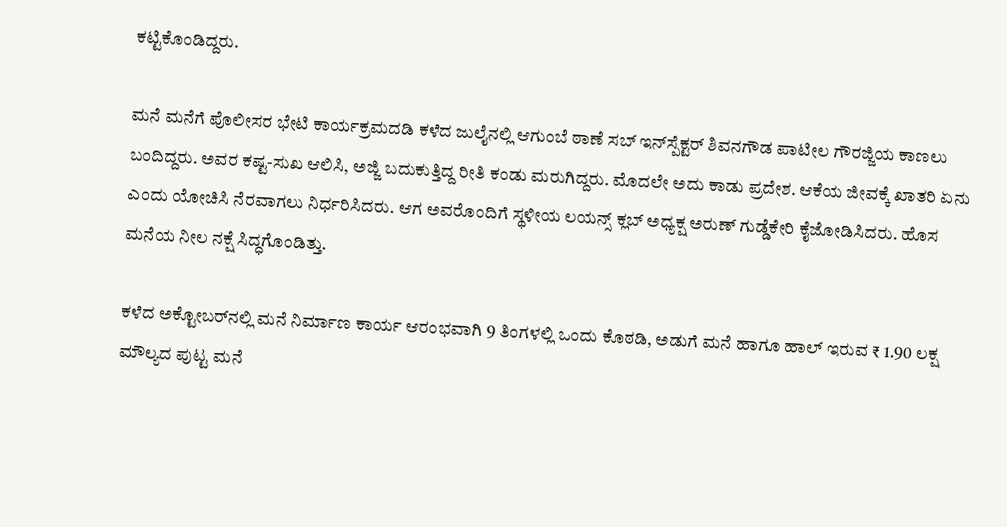ಕಟ್ಟಿಕೊಂಡಿದ್ದರು.

ಮನೆ ಮನೆಗೆ ಪೊಲೀಸರ ಭೇಟಿ ಕಾರ್ಯಕ್ರಮದಡಿ ಕಳೆದ ಜುಲೈನಲ್ಲಿ ಆಗುಂಬೆ ಠಾಣೆ ಸಬ್‌ ಇನ್‌ಸ್ಪೆಕ್ಟರ್ ಶಿವನಗೌಡ ಪಾಟೀಲ ಗೌರಜ್ಜಿಯ ಕಾಣಲು ಬಂದಿದ್ದರು. ಅವರ ಕಷ್ಟ-ಸುಖ ಆಲಿಸಿ, ಅಜ್ಜಿ ಬದುಕುತ್ತಿದ್ದ ರೀತಿ ಕಂಡು ಮರುಗಿದ್ದರು. ಮೊದಲೇ ಅದು ಕಾಡು ಪ್ರದೇಶ. ಆಕೆಯ ಜೀವಕ್ಕೆ ಖಾತರಿ ಏನು ಎಂದು ಯೋಚಿಸಿ ನೆರವಾಗಲು ನಿರ್ಧರಿಸಿದರು. ಆಗ ಅವರೊಂದಿಗೆ ಸ್ಥಳೀಯ ಲಯನ್ಸ್ ಕ್ಲಬ್‌ ಅಧ್ಯಕ್ಷ ಅರುಣ್‌ ಗುಡ್ಡೆಕೇರಿ ಕೈಜೋಡಿಸಿದರು. ಹೊಸ ಮನೆಯ ನೀಲ ನಕ್ಷೆ ಸಿದ್ಧಗೊಂಡಿತ್ತು.

ಕಳೆದ ಅಕ್ಟೋಬರ್‌ನಲ್ಲಿ ಮನೆ ನಿರ್ಮಾಣ ಕಾರ್ಯ ಆರಂಭವಾಗಿ 9 ತಿಂಗಳಲ್ಲಿ ಒಂದು ಕೊಠಡಿ, ಅಡುಗೆ ಮನೆ ಹಾಗೂ ಹಾಲ್‌ ಇರುವ ₹ 1.90 ಲಕ್ಷ ಮೌಲ್ಯದ ಪುಟ್ಟ ಮನೆ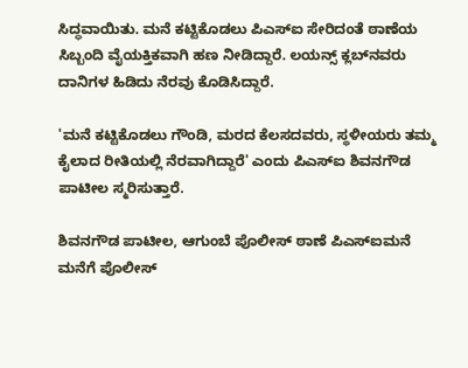ಸಿದ್ಧವಾಯಿತು. ಮನೆ ಕಟ್ಟಿಕೊಡಲು ಪಿಎಸ್‌ಐ ಸೇರಿದಂತೆ ಠಾಣೆಯ ಸಿಬ್ಬಂದಿ ವೈಯಕ್ತಿಕವಾಗಿ ಹಣ ನೀಡಿದ್ದಾರೆ. ಲಯನ್ಸ್‌ ಕ್ಲಬ್‌ನವರು ದಾನಿಗಳ ಹಿಡಿದು ನೆರವು ಕೊಡಿಸಿದ್ದಾರೆ.

'ಮನೆ ಕಟ್ಟಿಕೊಡಲು ಗೌಂಡಿ, ಮರದ ಕೆಲಸದವರು, ಸ್ಥಳೀಯರು ತಮ್ಮ ಕೈಲಾದ ರೀತಿಯಲ್ಲಿ ನೆರವಾಗಿದ್ದಾರೆ' ಎಂದು ಪಿಎಸ್‌ಐ ಶಿವನಗೌಡ ಪಾಟೀಲ ಸ್ಮರಿಸುತ್ತಾರೆ.

ಶಿವನಗೌಡ ಪಾಟೀಲ, ಆಗುಂಬೆ ಪೊಲೀಸ್ ಠಾಣೆ ಪಿಎಸ್‌ಐಮನೆ ಮನೆಗೆ ಪೊಲೀಸ್‌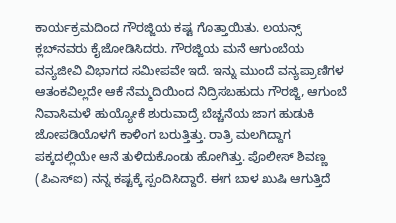ಕಾರ್ಯಕ್ರಮದಿಂದ ಗೌರಜ್ಜಿಯ ಕಷ್ಟ ಗೊತ್ತಾಯಿತು. ಲಯನ್ಸ್‌ ಕ್ಲಬ್‌ನವರು ಕೈಜೋಡಿಸಿದರು. ಗೌರಜ್ಜಿಯ ಮನೆ ಆಗುಂಬೆಯ ವನ್ಯಜೀವಿ ವಿಭಾಗದ ಸಮೀಪವೇ ಇದೆ. ಇನ್ನು ಮುಂದೆ ವನ್ಯಪ್ರಾಣಿಗಳ ಆತಂಕವಿಲ್ಲದೇ ಆಕೆ ನೆಮ್ಮದಿಯಿಂದ ನಿದ್ರಿಸಬಹುದು ಗೌರಜ್ಜಿ, ಆಗುಂಬೆ ನಿವಾಸಿಮಳೆ ಹುಯ್ಯೋಕೆ ಶುರುವಾದ್ರೆ ಬೆಚ್ಚನೆಯ ಜಾಗ ಹುಡುಕಿ ಜೋಪಡಿಯೊಳಗೆ ಕಾಳಿಂಗ ಬರುತ್ತಿತ್ತು. ರಾತ್ರಿ ಮಲಗಿದ್ದಾಗ ಪಕ್ಕದಲ್ಲಿಯೇ ಆನೆ ತುಳಿದುಕೊಂಡು ಹೋಗಿತ್ತು. ಪೊಲೀಸ್ ಶಿವಣ್ಣ (ಪಿಎಸ್‌ಐ) ನನ್ನ ಕಷ್ಟಕ್ಕೆ ಸ್ಪಂದಿಸಿದ್ದಾರೆ. ಈಗ ಬಾಳ ಖುಷಿ ಆಗುತ್ತಿದೆ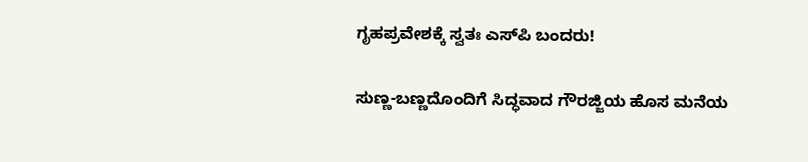ಗೃಹಪ್ರವೇಶಕ್ಕೆ ಸ್ವತಃ ಎಸ್‌‍ಪಿ ಬಂದರು!

ಸುಣ್ಣ-ಬಣ್ಣದೊಂದಿಗೆ ಸಿದ್ಧವಾದ ಗೌರಜ್ಜಿಯ ಹೊಸ ಮನೆಯ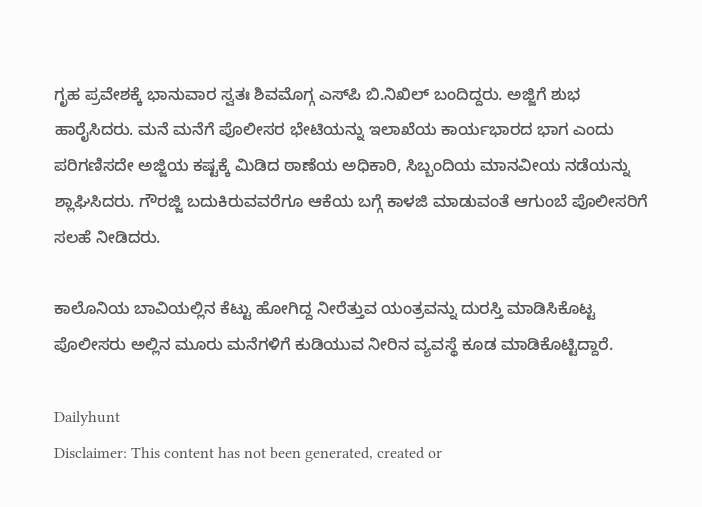ಗೃಹ ಪ್ರವೇಶಕ್ಕೆ ಭಾನುವಾರ ಸ್ವತಃ ಶಿವಮೊಗ್ಗ ಎಸ್‌ಪಿ ಬಿ.ನಿಖಿಲ್ ಬಂದಿದ್ದರು. ಅಜ್ಜಿಗೆ ಶುಭ ಹಾರೈಸಿದರು. ಮನೆ ಮನೆಗೆ ಪೊಲೀಸರ ಭೇಟಿಯನ್ನು ಇಲಾಖೆಯ ಕಾರ್ಯಭಾರದ ಭಾಗ ಎಂದು ಪರಿಗಣಿಸದೇ ಅಜ್ಜಿಯ ಕಷ್ಟಕ್ಕೆ ಮಿಡಿದ ಠಾಣೆಯ ಅಧಿಕಾರಿ, ಸಿಬ್ಬಂದಿಯ ಮಾನವೀಯ ನಡೆಯನ್ನು ಶ್ಲಾಘಿಸಿದರು. ಗೌರಜ್ಜಿ ಬದುಕಿರುವವರೆಗೂ ಆಕೆಯ ಬಗ್ಗೆ ಕಾಳಜಿ ಮಾಡುವಂತೆ ಆಗುಂಬೆ ಪೊಲೀಸರಿಗೆ ಸಲಹೆ ನೀಡಿದರು.

ಕಾಲೊನಿಯ ಬಾವಿಯಲ್ಲಿನ ಕೆಟ್ಟು ಹೋಗಿದ್ದ ನೀರೆತ್ತುವ ಯಂತ್ರವನ್ನು ದುರಸ್ತಿ ಮಾಡಿಸಿಕೊಟ್ಟ ಪೊಲೀಸರು ಅಲ್ಲಿನ ಮೂರು ಮನೆಗಳಿಗೆ ಕುಡಿಯುವ ನೀರಿನ ವ್ಯವಸ್ಥೆ ಕೂಡ ಮಾಡಿಕೊಟ್ಟಿದ್ದಾರೆ.

Dailyhunt
Disclaimer: This content has not been generated, created or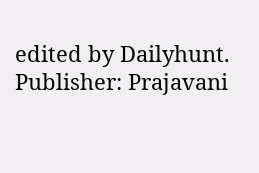edited by Dailyhunt. Publisher: Prajavani